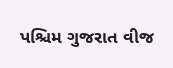પશ્ચિમ ગુજરાત વીજ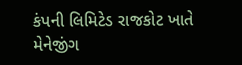કંપની લિમિટેડ રાજકોટ ખાતે મેનેજીંગ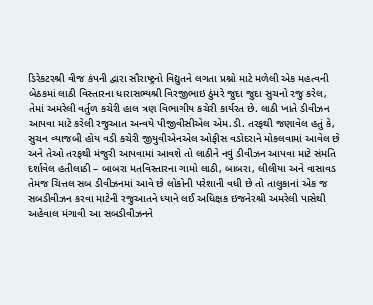ડિરેકટરશ્રી વીજ કંપની દ્વારા સૌરાષ્ટ્રનો વિદ્યુતને લગતા પ્રશ્નો માટે મળેલી એક મહત્વની બેઠકમાં લાઠી વિસ્તારના ધારાસભ્યશ્રી વિરજીભાઇ ઠુંમરે જુદા જુદા સુચનો રજુ કરેલ,
તેમાં અમરેલી વર્તુળ કચેરી હાલ ત્રણ વિભાગીય કચેરી કાર્યરત છે. લાઠી ખાતે ડીવીઝન આપવા માટે કરેલી રજુઆત અન્વયે પીજીવીસીએલ એમ.ડી. તરફથી જણાવેલ હતું કે, સુચન વ્યાજબી હોય વડી કચેરી જીયુવીએનએલ ઓફીસ વડોદરાને મોકલવામાં આવેલ છે
અને તેઓ તરફથી મંજુરી આપવામાં આવશે તો લાઠીને નવું ડીવીઝન આપવા માટે સંમતિ દર્શાવેલ હતીલાઠી – બાબરા મતવિસ્તારના ગામો લાઠી, બાબરા, લીલીયા અને વાસાવડ તેમજ ચિત્તલ સબ ડીવીઝનમાં આવે છે લોકોની પરેશાની વધી છે તો તાલુકાનાં એક જ સબડીવીઝન કરવા માટેની રજુઆતને ધ્યાને લઈ અધિક્ષક ઇજનેરશ્રી અમરેલી પાસેથી અહેવાલ મંગાવી આ સબડીવીઝનને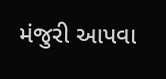મંજુરી આપવા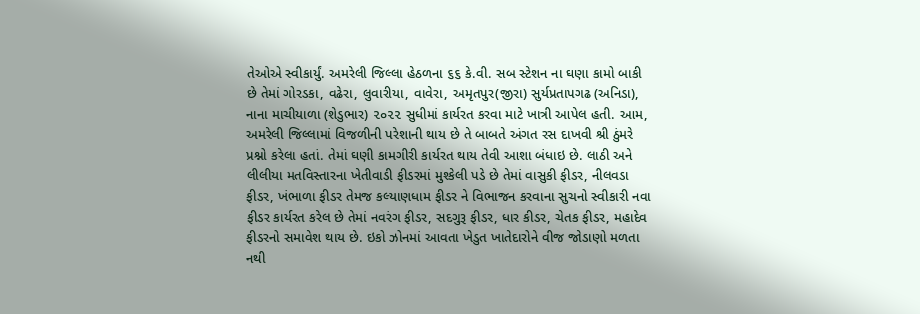તેઓએ સ્વીકાર્યું. અમરેલી જિલ્લા હેઠળના ૬૬ કે.વી. સબ સ્ટેશન ના ઘણા કામો બાકી છે તેમાં ગોરડકા, વઢેરા, લુવારીયા, વાવેરા, અમૃતપુર(જીરા) સુર્યપ્રતાપગઢ (અનિડા), નાના માચીયાળા (શેડુભાર) ૨૦૨૨ સુધીમાં કાર્યરત કરવા માટે ખાત્રી આપેલ હતી. આમ, અમરેલી જિલ્લામાં વિજળીની પરેશાની થાય છે તે બાબતે અંગત રસ દાખવી શ્રી ઠુંમરે પ્રશ્નો કરેલા હતાં. તેમાં ઘણી કામગીરી કાર્યરત થાય તેવી આશા બંધાઇ છે. લાઠી અને લીલીયા મતવિસ્તારના ખેતીવાડી ફીડરમાં મુશ્કેલી પડે છે તેમાં વાસુકી ફીડર, નીલવડા ફીડર, ખંભાળા ફીડર તેમજ કલ્યાણધામ ફીડર ને વિભાજન કરવાના સુચનો સ્વીકારી નવા ફીડર કાર્યરત કરેલ છે તેમાં નવરંગ ફીડર, સદગુરૂ ફીડર, ધાર કીડર, ચેતક ફીડર, મહાદેવ ફીડરનો સમાવેશ થાય છે. ઇકો ઝોનમાં આવતા ખેડુત ખાતેદારોને વીજ જોડાણો મળતા નથી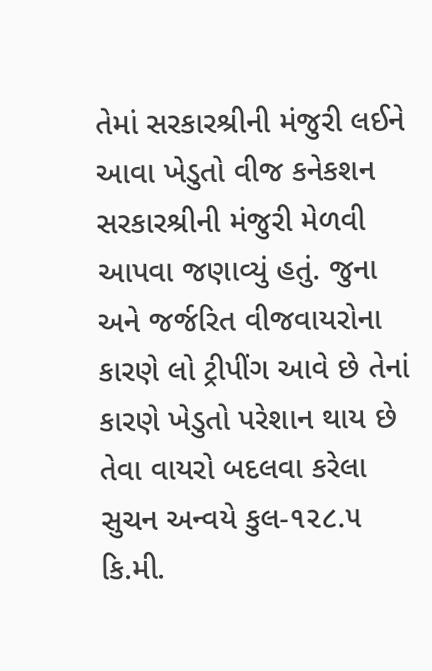તેમાં સરકારશ્રીની મંજુરી લઈને આવા ખેડુતો વીજ કનેકશન સરકારશ્રીની મંજુરી મેળવી આપવા જણાવ્યું હતું. જુના અને જર્જરિત વીજવાયરોના કારણે લો ટ્રીપીંગ આવે છે તેનાં કારણે ખેડુતો પરેશાન થાય છે તેવા વાયરો બદલવા કરેલા સુચન અન્વયે કુલ-૧૨૮.૫ કિ.મી.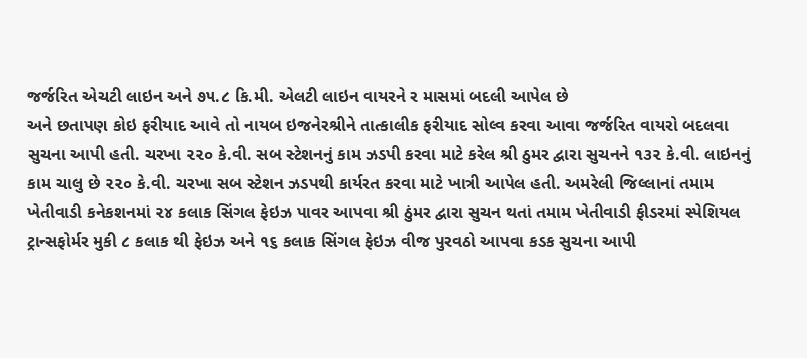જર્જરિત એચટી લાઇન અને ૭૫.૮ કિ.મી. એલટી લાઇન વાયરને ર માસમાં બદલી આપેલ છે
અને છતાપણ કોઇ ફરીયાદ આવે તો નાયબ ઇજનેરશ્રીને તાત્કાલીક ફરીયાદ સોલ્વ કરવા આવા જર્જરિત વાયરો બદલવા સુચના આપી હતી. ચરખા ૨૨૦ કે.વી. સબ સ્ટેશનનું કામ ઝડપી કરવા માટે કરેલ શ્રી ઠુમર દ્વારા સુચનને ૧૩૨ કે.વી. લાઇનનું કામ ચાલુ છે ૨૨૦ કે.વી. ચરખા સબ સ્ટેશન ઝડપથી કાર્યરત કરવા માટે ખાત્રી આપેલ હતી. અમરેલી જિલ્લાનાં તમામ ખેતીવાડી કનેકશનમાં ૨૪ કલાક સિંગલ ફેઇઝ પાવર આપવા શ્રી ઠુંમર દ્વારા સુચન થતાં તમામ ખેતીવાડી ફીડરમાં સ્પેશિયલ ટ્રાન્સફોર્મર મુકી ૮ કલાક થી ફેઇઝ અને ૧૬ કલાક સિંગલ ફેઇઝ વીજ પુરવઠો આપવા કડક સુચના આપી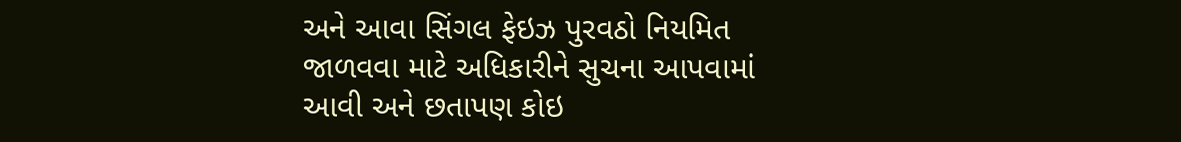અને આવા સિંગલ ફેઇઝ પુરવઠો નિયમિત જાળવવા માટે અધિકારીને સુચના આપવામાં આવી અને છતાપણ કોઇ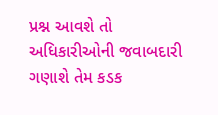પ્રશ્ન આવશે તો અધિકારીઓની જવાબદારી ગણાશે તેમ કડક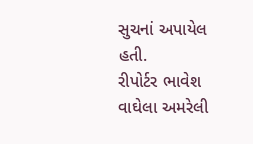સુચનાં અપાયેલ હતી.
રીપોર્ટર ભાવેશ વાઘેલા અમરેલી